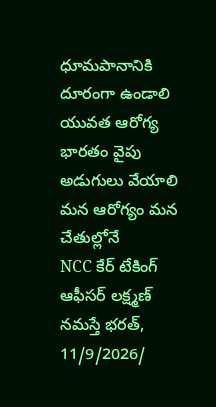ధూమపానానికి దూరంగా ఉండాలి
యువత ఆరోగ్య భారతం వైపు అడుగులు వేయాలి
మన ఆరోగ్యం మన చేతుల్లోనే
NCC కేర్ టేకింగ్ ఆఫీసర్ లక్ష్మణ్
నమస్తే భరత్, 11/9/2026/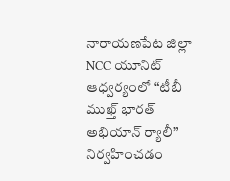నారాయణపేట జిల్లా
NCC యూనిట్ ఆధ్వర్యంలో “టీబీ ముఖ్త్ భారత్ అభియాన్ ర్యాలీ” నిర్వహించడం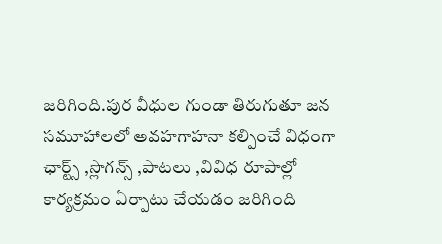జరిగింది.పుర వీధుల గుండా తిరుగుతూ జన సమూహాలలో అవహగాహనా కల్పించే విధంగా ఛార్ట్స్ ,స్లొగన్స్ ,పాటలు ,వివిధ రూపాల్లో కార్యక్రమం ఏర్పాటు చేయడం జరిగింది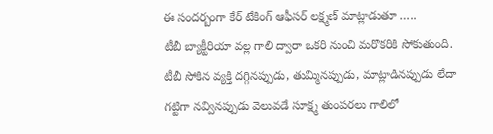ఈ సందర్బంగా కేర్ టేకింగ్ ఆఫీసర్ లక్ష్మణ్ మాట్లాడుతూ …..
టీబీ బ్యాక్టీరియా వల్ల గాలి ద్వారా ఒకరి నుంచి మరొకరికి సోకుతుంది. టీబీ సోకిన వ్యక్తి దగ్గినప్పుడు, తుమ్మినప్పుడు, మాట్లాడినప్పుడు లేదా గట్టిగా నవ్వినప్పుడు వెలువడే సూక్ష్మ తుంపరలు గాలిలో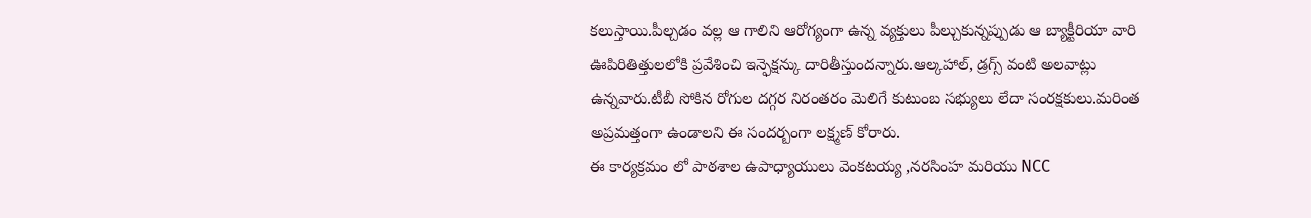కలుస్తాయి.పీల్చడం వల్ల ఆ గాలిని ఆరోగ్యంగా ఉన్న వ్యక్తులు పీల్చుకున్నప్పుడు ఆ బ్యాక్టీరియా వారి ఊపిరితిత్తులలోకి ప్రవేశించి ఇన్ఫెక్షన్కు దారితీస్తుందన్నారు.ఆల్కహాల్, డ్రగ్స్ వంటి అలవాట్లు ఉన్నవారు.టీబీ సోకిన రోగుల దగ్గర నిరంతరం మెలిగే కుటుంబ సభ్యులు లేదా సంరక్షకులు.మరింత అప్రమత్తంగా ఉండాలని ఈ సందర్బంగా లక్ష్మణ్ కోరారు.
ఈ కార్యక్రమం లో పాఠశాల ఉపాధ్యాయులు వెంకటయ్య ,నరసింహ మరియు NCC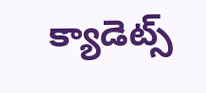క్యాడెట్స్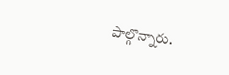పాల్గొన్నారు.